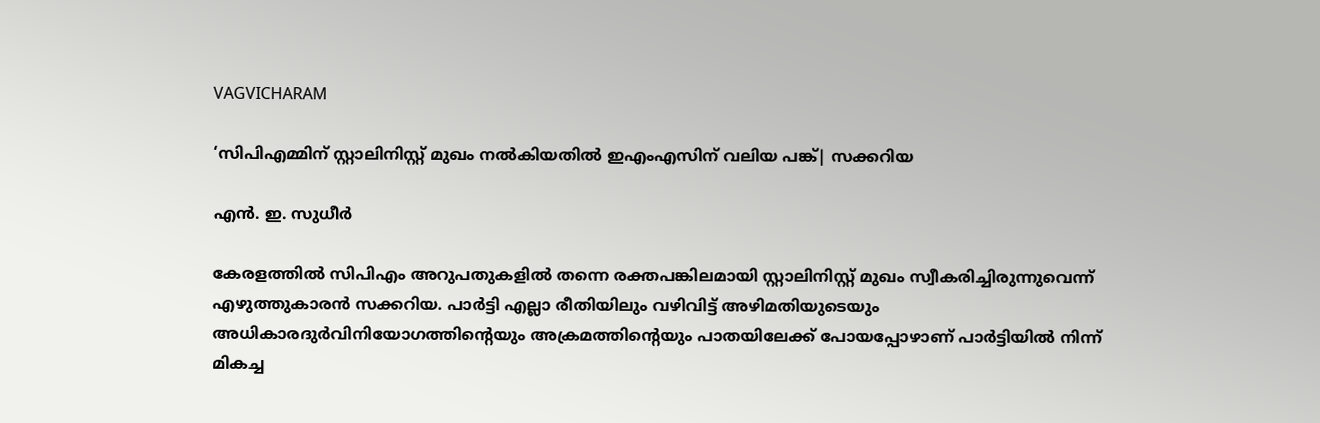VAGVICHARAM

‘സിപിഎമ്മിന് സ്റ്റാലിനിസ്റ്റ് മുഖം നല്‍കിയതില്‍ ഇഎംഎസിന് വലിയ പങ്ക്| സക്കറിയ

എന്‍. ഇ. സുധീര്‍

കേരളത്തില്‍ സിപിഎം അറുപതുകളില്‍ തന്നെ രക്തപങ്കിലമായി സ്റ്റാലിനിസ്റ്റ് മുഖം സ്വീകരിച്ചിരുന്നുവെന്ന് എഴുത്തുകാരന്‍ സക്കറിയ. പാര്‍ട്ടി എല്ലാ രീതിയിലും വഴിവിട്ട് അഴിമതിയുടെയും അധികാരദുര്‍വിനിയോഗത്തിന്റെയും അക്രമത്തിന്റെയും പാതയിലേക്ക് പോയപ്പോഴാണ് പാര്‍ട്ടിയില്‍ നിന്ന് മികച്ച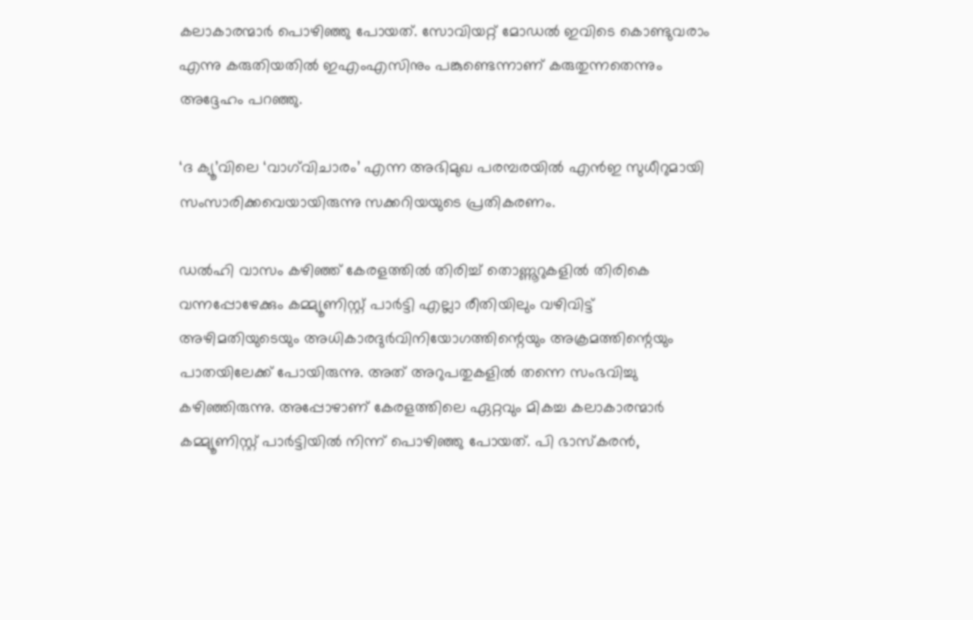കലാകാരന്മാര്‍ പൊഴിഞ്ഞു പോയത്. സോവിയറ്റ് മോഡല്‍ ഇവിടെ കൊണ്ടുവരാം എന്നു കരുതിയതില്‍ ഇഎംഎസിനും പങ്കുണ്ടെന്നാണ് കരുതുന്നതെന്നും അദ്ദേഹം പറഞ്ഞു.

‘ദ ക്യൂ’വിലെ ‘വാഗ്‌വിചാരം’ എന്ന അഭിമുഖ പരമ്പരയില്‍ എന്‍ഇ സുധീറുമായി സംസാരിക്കവെയായിരുന്നു സക്കറിയയുടെ പ്രതികരണം.

ഡല്‍ഹി വാസം കഴിഞ്ഞ് കേരളത്തില്‍ തിരിച്ച് തൊണ്ണൂറുകളില്‍ തിരികെ വന്നപ്പോഴേക്കും കമ്മ്യൂണിസ്റ്റ് പാര്‍ട്ടി എല്ലാ രീതിയിലും വഴിവിട്ട് അഴിമതിയുടെയും അധികാരദുര്‍വിനിയോഗത്തിന്റെയും അക്രമത്തിന്റെയും പാതയിലേക്ക് പോയിരുന്നു. അത് അറുപതുകളില്‍ തന്നെ സംഭവിച്ചു കഴിഞ്ഞിരുന്നു. അപ്പോഴാണ് കേരളത്തിലെ ഏറ്റവും മികച്ച കലാകാരന്മാര്‍ കമ്മ്യൂണിസ്റ്റ് പാര്‍ട്ടിയില്‍ നിന്ന് പൊഴിഞ്ഞു പോയത്. പി ഭാസ്‌കരന്‍,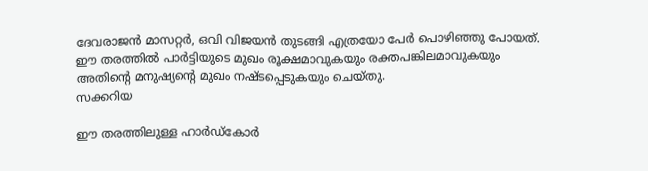ദേവരാജന്‍ മാസറ്റര്‍, ഒവി വിജയന്‍ തുടങ്ങി എത്രയോ പേര്‍ പൊഴിഞ്ഞു പോയത്. ഈ തരത്തില്‍ പാര്‍ട്ടിയുടെ മുഖം രൂക്ഷമാവുകയും രക്തപങ്കിലമാവുകയും അതിന്റെ മനുഷ്യന്റെ മുഖം നഷ്ടപ്പെടുകയും ചെയ്തു.
സക്കറിയ

ഈ തരത്തിലുള്ള ഹാര്‍ഡ്‌കോര്‍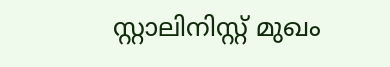സ്റ്റാലിനിസ്റ്റ് മുഖം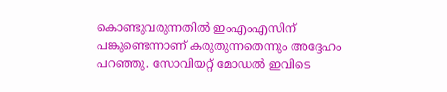കൊണ്ടുവരുന്നതില്‍ ഇംഎംഎസിന് പങ്കുണ്ടെന്നാണ് കരുതുന്നതെന്നും അദ്ദേഹം പറഞ്ഞു. സോവിയറ്റ് മോഡല്‍ ഇവിടെ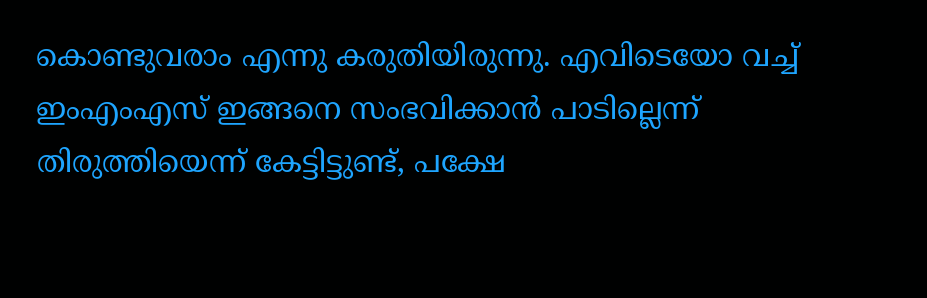കൊണ്ടുവരാം എന്നു കരുതിയിരുന്നു. എവിടെയോ വച്ച് ഇംഎംഎസ് ഇങ്ങനെ സംഭവിക്കാന്‍ പാടില്ലെന്ന് തിരുത്തിയെന്ന് കേട്ടിട്ടുണ്ട്, പക്ഷേ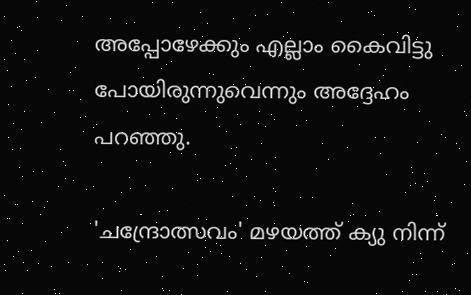അപ്പോഴേക്കും എല്ലാം കൈവിട്ടു പോയിരുന്നുവെന്നും അദ്ദേഹം പറഞ്ഞു.

'ചന്ദ്രോത്സവം' മഴയത്ത് ക്യു നിന്ന്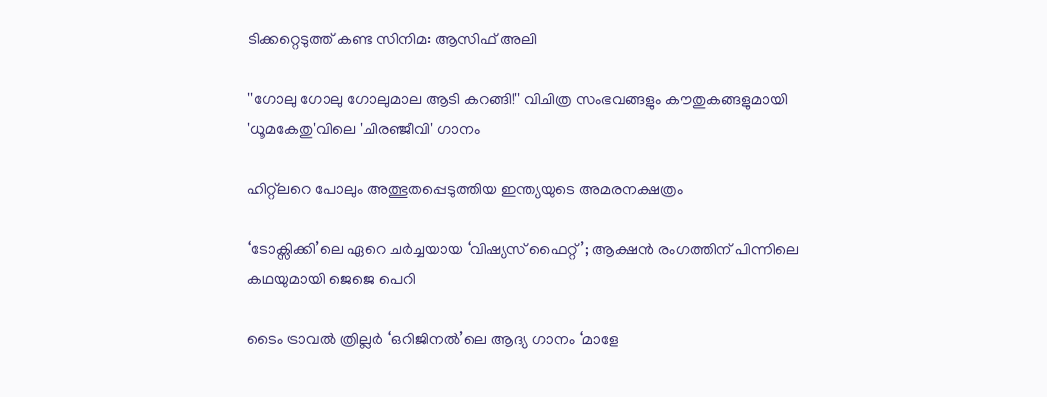ടിക്കറ്റെടുത്ത് കണ്ട സിനിമ: ആസിഫ് അലി

''ഗോലു ഗോലു ഗോലുമാല ആടി കറങ്ങി!'' വിചിത്ര സംഭവങ്ങളും കൗതുകങ്ങളുമായി 'ധൂമകേതു'വിലെ 'ചിരഞ്ജീവി' ഗാനം

ഹിറ്റ്‌ലറെ പോലും അത്ഭുതപ്പെടുത്തിയ ഇന്ത്യയുടെ അമരനക്ഷത്രം

‘ടോക്സിക്കി’ലെ ഏറെ ചർച്ചയായ ‘വിഷ്യസ് ഫൈറ്റ്’; ആക്ഷൻ രംഗത്തിന് പിന്നിലെ കഥയുമായി ജെജെ പെറി

ടൈം ട്രാവൽ ത്രില്ലർ ‘ഒറിജിനൽ’ലെ ആദ്യ ഗാനം ‘മാളേ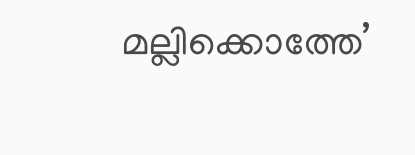മല്ലിക്കൊത്തേ’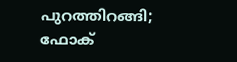പുറത്തിറങ്ങി; ഫോക്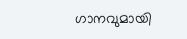ഗാനവുമായി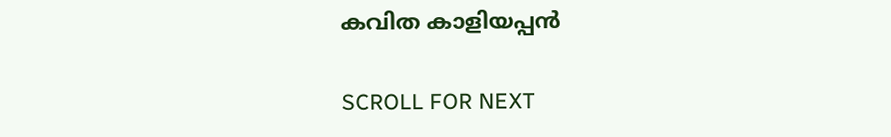കവിത കാളിയപ്പൻ

SCROLL FOR NEXT